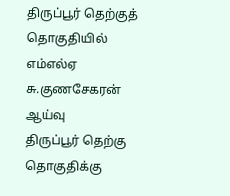திருப்பூர் தெற்குத் தொகுதியில் எம்எல்ஏ சு.குணசேகரன் ஆய்வு
திருப்பூர் தெற்கு தொகுதிக்கு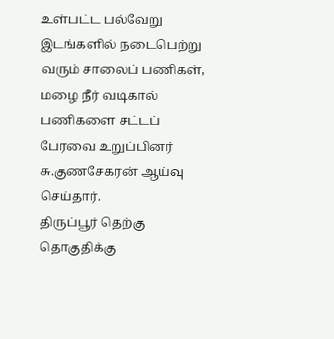உள்பட்ட பல்வேறு இடங்களில் நடைபெற்று வரும் சாலைப் பணிகள், மழை நீர் வடிகால் பணிகளை சட்டப் பேரவை உறுப்பினர் சு.குணசேகரன் ஆய்வு செய்தார்.
திருப்பூர் தெற்கு தொகுதிக்கு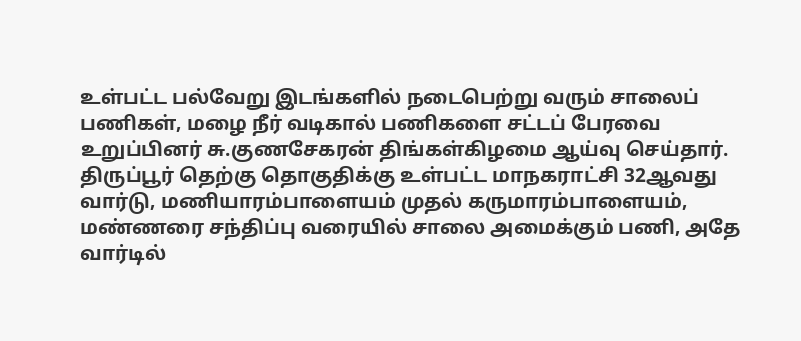உள்பட்ட பல்வேறு இடங்களில் நடைபெற்று வரும் சாலைப் பணிகள், மழை நீர் வடிகால் பணிகளை சட்டப் பேரவை உறுப்பினர் சு.குணசேகரன் திங்கள்கிழமை ஆய்வு செய்தார்.
திருப்பூர் தெற்கு தொகுதிக்கு உள்பட்ட மாநகராட்சி 32ஆவது வார்டு, மணியாரம்பாளையம் முதல் கருமாரம்பாளையம், மண்ணரை சந்திப்பு வரையில் சாலை அமைக்கும் பணி, அதே வார்டில்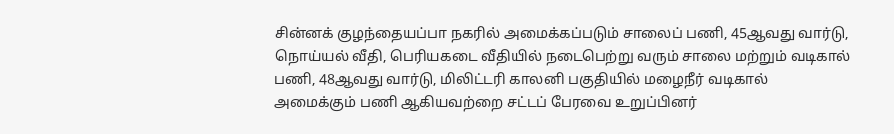சின்னக் குழந்தையப்பா நகரில் அமைக்கப்படும் சாலைப் பணி, 45ஆவது வார்டு, நொய்யல் வீதி, பெரியகடை வீதியில் நடைபெற்று வரும் சாலை மற்றும் வடிகால் பணி, 48ஆவது வார்டு, மிலிட்டரி காலனி பகுதியில் மழைநீர் வடிகால் அமைக்கும் பணி ஆகியவற்றை சட்டப் பேரவை உறுப்பினர்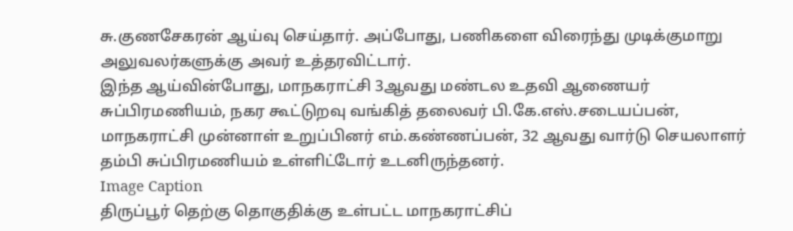சு.குணசேகரன் ஆய்வு செய்தார். அப்போது, பணிகளை விரைந்து முடிக்குமாறு அலுவலர்களுக்கு அவர் உத்தரவிட்டார்.
இந்த ஆய்வின்போது, மாநகராட்சி 3ஆவது மண்டல உதவி ஆணையர் சுப்பிரமணியம், நகர கூட்டுறவு வங்கித் தலைவர் பி.கே.எஸ்.சடையப்பன், மாநகராட்சி முன்னாள் உறுப்பினர் எம்.கண்ணப்பன், 32 ஆவது வார்டு செயலாளர் தம்பி சுப்பிரமணியம் உள்ளிட்டோர் உடனிருந்தனர்.
Image Caption
திருப்பூர் தெற்கு தொகுதிக்கு உள்பட்ட மாநகராட்சிப்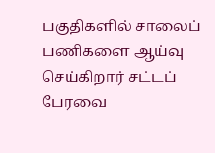பகுதிகளில் சாலைப் பணிகளை ஆய்வு செய்கிறார் சட்டப் பேரவை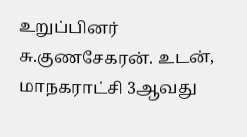உறுப்பினர் சு.குணசேகரன். உடன், மாநகராட்சி 3ஆவது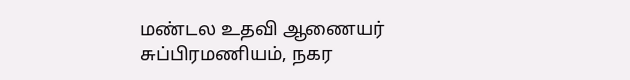மண்டல உதவி ஆணையர் சுப்பிரமணியம், நகர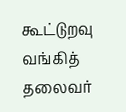கூட்டுறவு வங்கித் தலைவர்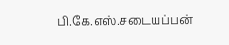பி.கே.எஸ்.சடையப்பன்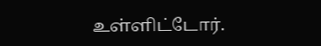உள்ளிட்டோர்.